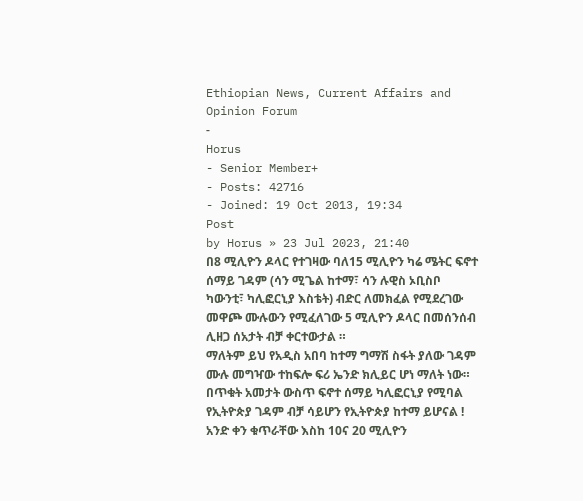Ethiopian News, Current Affairs and Opinion Forum
-
Horus
- Senior Member+
- Posts: 42716
- Joined: 19 Oct 2013, 19:34
Post
by Horus » 23 Jul 2023, 21:40
በ8 ሚሊዮን ዶላር የተገዛው ባለ15 ሚሊዮን ካሬ ሜትር ፍኖተ ሰማይ ገዳም (ሳን ሚጌል ከተማ፣ ሳን ሉዊስ ኦቢስቦ ካውንቲ፣ ካሊፎርኒያ እስቴት) ብድር ለመክፈል የሚደረገው መዋጮ ሙሉውን የሚፈለገው 5 ሚሊዮን ዶላር በመሰንሰብ ሊዘጋ ሰአታት ብቻ ቀርተውታል ።
ማለትም ይህ የአዲስ አበባ ከተማ ግማሽ ስፋት ያለው ገዳም ሙሉ መግዣው ተከፍሎ ፍሪ ኤንድ ክሊይር ሆነ ማለት ነው።
በጥቁት አመታት ውስጥ ፍኖተ ሰማይ ካሊፎርኒያ የሚባል የኢትዮጵያ ገዳም ብቻ ሳይሆን የኢትዮጵያ ከተማ ይሆናል !
አንድ ቀን ቁጥራቸው እስከ 10ና 20 ሚሊዮን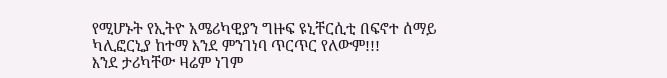የሚሆኑት የኢትዮ አሜሪካዊያን ግዙፍ ዩኒቸርሲቲ በፍኖተ ሰማይ ካሊፎርኒያ ከተማ እንደ ምንገነባ ጥርጥር የለውም!!!
እንደ ታሪካቸው ዛሬም ነገም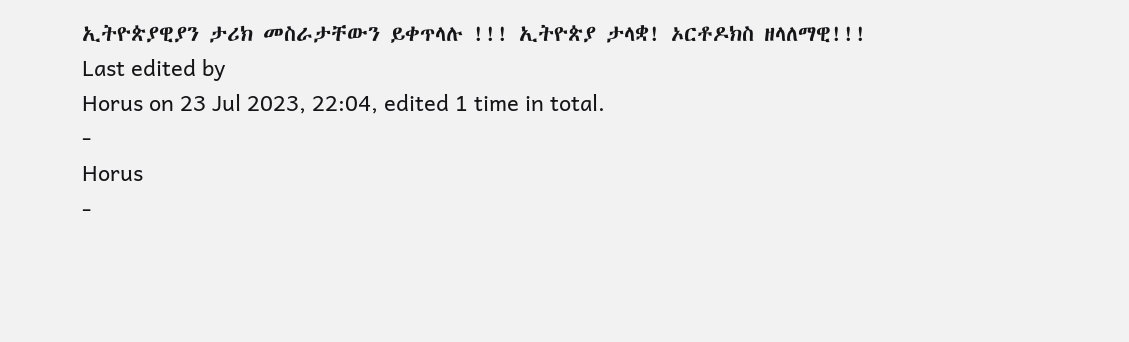ኢትዮጵያዊያን ታሪክ መስራታቸውን ይቀጥላሉ !!! ኢትዮጵያ ታላቋ! ኦርቶዶክስ ዘላለማዊ!!!
Last edited by
Horus on 23 Jul 2023, 22:04, edited 1 time in total.
-
Horus
-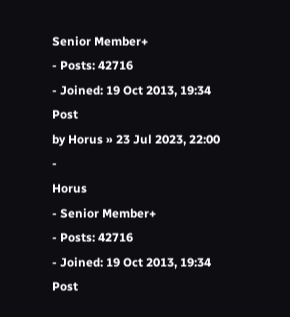Senior Member+
- Posts: 42716
- Joined: 19 Oct 2013, 19:34
Post
by Horus » 23 Jul 2023, 22:00
-
Horus
- Senior Member+
- Posts: 42716
- Joined: 19 Oct 2013, 19:34
Post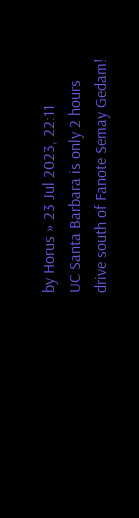by Horus » 23 Jul 2023, 22:11
UC Santa Barbara is only 2 hours drive south of Fanote Semay Gedam!